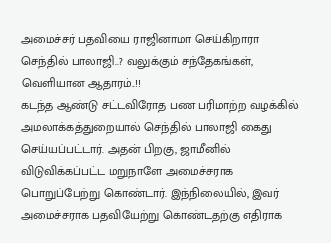அமைச்சர் பதவியை ராஜினாமா செய்கிறாரா செந்தில் பாலாஜி..? வலுக்கும் சந்தேகங்கள், வெளியான ஆதாரம்..!!
கடந்த ஆண்டு சட்டவிரோத பண பரிமாற்ற வழக்கில் அமலாக்கத்துறையால் செந்தில் பாலாஜி கைது செய்யப்பட்டார். அதன் பிறகு, ஜாமீனில் விடுவிக்கப்பட்ட மறுநாளே அமைச்சராக பொறுப்பேற்று கொண்டார். இந்நிலையில், இவர் அமைச்சராக பதவியேற்று கொண்டதற்கு எதிராக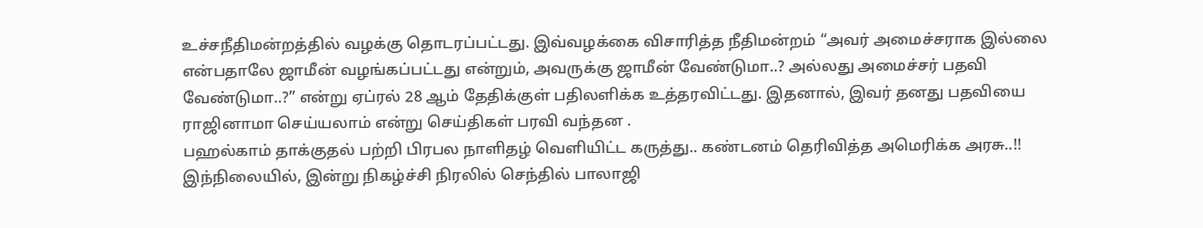உச்சநீதிமன்றத்தில் வழக்கு தொடரப்பட்டது. இவ்வழக்கை விசாரித்த நீதிமன்றம் “அவர் அமைச்சராக இல்லை என்பதாலே ஜாமீன் வழங்கப்பட்டது என்றும், அவருக்கு ஜாமீன் வேண்டுமா..? அல்லது அமைச்சர் பதவி வேண்டுமா..?” என்று ஏப்ரல் 28 ஆம் தேதிக்குள் பதிலளிக்க உத்தரவிட்டது. இதனால், இவர் தனது பதவியை ராஜினாமா செய்யலாம் என்று செய்திகள் பரவி வந்தன .
பஹல்காம் தாக்குதல் பற்றி பிரபல நாளிதழ் வெளியிட்ட கருத்து.. கண்டனம் தெரிவித்த அமெரிக்க அரசு..!!
இந்நிலையில், இன்று நிகழ்ச்சி நிரலில் செந்தில் பாலாஜி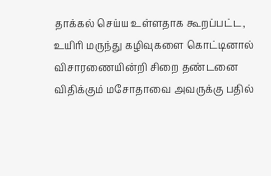தாக்கல் செய்ய உள்ளதாக கூறப்பட்ட, உயிரி மருந்து கழிவுகளை கொட்டினால் விசாரணையின்றி சிறை தண்டனை விதிக்கும் மசோதாவை அவருக்கு பதில்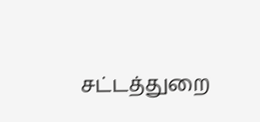சட்டத்துறை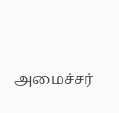அமைச்சர்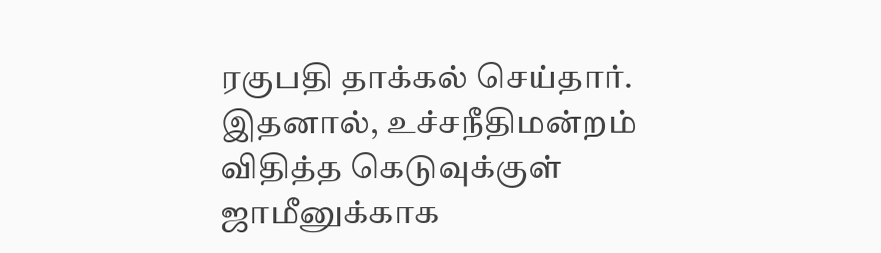ரகுபதி தாக்கல் செய்தார். இதனால், உச்சநீதிமன்றம் விதித்த கெடுவுக்குள் ஜாமீனுக்காக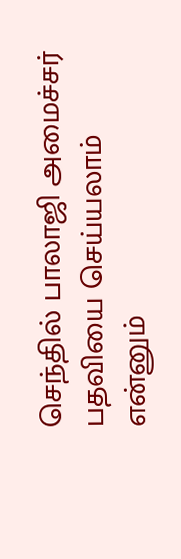செந்தில் பாலாஜி அமைச்சர் பதவியை செய்யலாம் என்னும்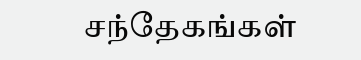சந்தேகங்கள்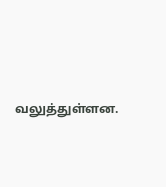வலுத்துள்ளன.